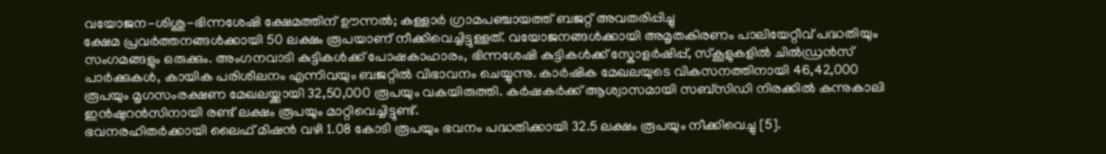വയോജന-ശിശു-ഭിന്നശേഷി ക്ഷേമത്തിന് ഊന്നൽ; കള്ളാർ ഗ്രാമപഞ്ചായത്ത് ബജറ്റ് അവതരിപ്പിച്ചു
ക്ഷേമ പ്രവർത്തനങ്ങൾക്കായി 50 ലക്ഷം രൂപയാണ് നീക്കിവെച്ചിട്ടുള്ളത്. വയോജനങ്ങൾക്കായി അമൃതകിരണം പാലിയേറ്റീവ് പദ്ധതിയും സംഗമങ്ങളും ഒരുക്കും. അംഗനവാടി കുട്ടികൾക്ക് പോഷകാഹാരം, ഭിന്നശേഷി കുട്ടികൾക്ക് സ്കോളർഷിപ്പ്, സ്കൂളുകളിൽ ചിൽഡ്രൻസ് പാർക്കുകൾ, കായിക പരിശീലനം എന്നിവയും ബജറ്റിൽ വിഭാവനം ചെയ്യുന്നു. കാർഷിക മേഖലയുടെ വികസനത്തിനായി 46,42,000 രൂപയും മൃഗസംരക്ഷണ മേഖലയ്ക്കായി 32,50,000 രൂപയും വകയിരുത്തി. കർഷകർക്ക് ആശ്വാസമായി സബ്സിഡി നിരക്കിൽ കന്നുകാലി ഇൻഷുറൻസിനായി രണ്ട് ലക്ഷം രൂപയും മാറ്റിവെച്ചിട്ടുണ്ട്.
ഭവനരഹിതർക്കായി ലൈഫ് മിഷൻ വഴി 1.08 കോടി രൂപയും ഭവനം പദ്ധതിക്കായി 32.5 ലക്ഷം രൂപയും നീക്കിവെച്ചു [5].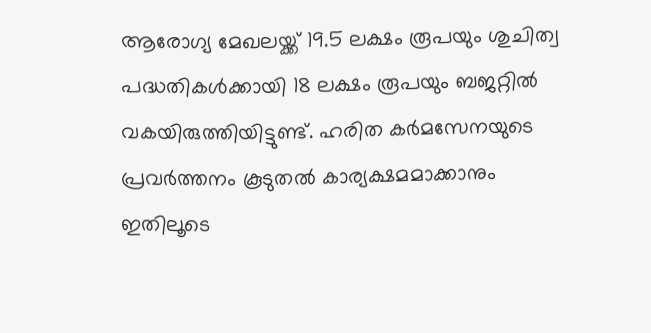ആരോഗ്യ മേഖലയ്ക്ക് 19.5 ലക്ഷം രൂപയും ശുചിത്വ പദ്ധതികൾക്കായി 18 ലക്ഷം രൂപയും ബജറ്റിൽ വകയിരുത്തിയിട്ടുണ്ട്. ഹരിത കർമസേനയുടെ പ്രവർത്തനം കൂടുതൽ കാര്യക്ഷമമാക്കാനും ഇതിലൂടെ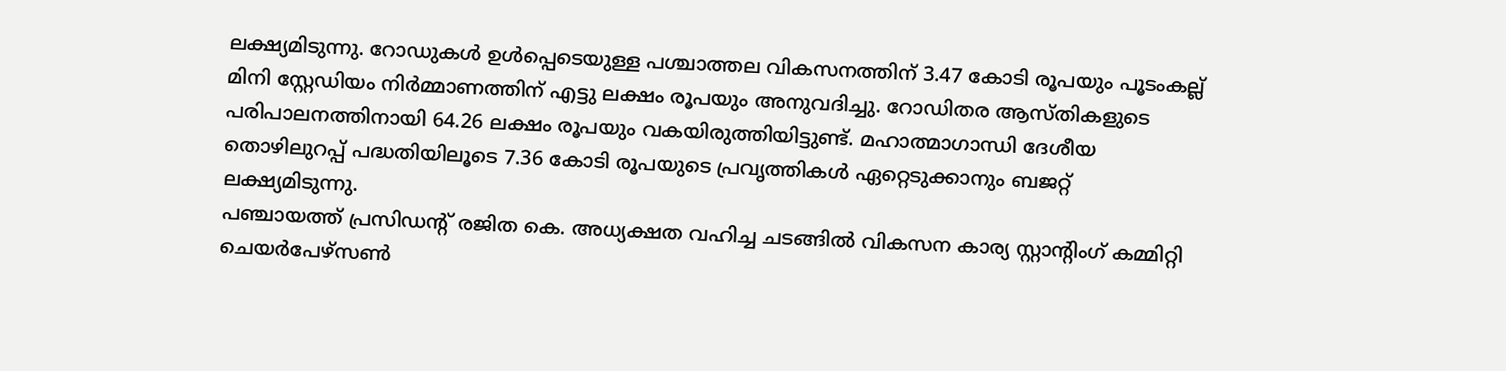ലക്ഷ്യമിടുന്നു. റോഡുകൾ ഉൾപ്പെടെയുള്ള പശ്ചാത്തല വികസനത്തിന് 3.47 കോടി രൂപയും പൂടംകല്ല് മിനി സ്റ്റേഡിയം നിർമ്മാണത്തിന് എട്ടു ലക്ഷം രൂപയും അനുവദിച്ചു. റോഡിതര ആസ്തികളുടെ പരിപാലനത്തിനായി 64.26 ലക്ഷം രൂപയും വകയിരുത്തിയിട്ടുണ്ട്. മഹാത്മാഗാന്ധി ദേശീയ തൊഴിലുറപ്പ് പദ്ധതിയിലൂടെ 7.36 കോടി രൂപയുടെ പ്രവൃത്തികൾ ഏറ്റെടുക്കാനും ബജറ്റ് ലക്ഷ്യമിടുന്നു.
പഞ്ചായത്ത് പ്രസിഡന്റ് രജിത കെ. അധ്യക്ഷത വഹിച്ച ചടങ്ങിൽ വികസന കാര്യ സ്റ്റാന്റിംഗ് കമ്മിറ്റി ചെയർപേഴ്സൺ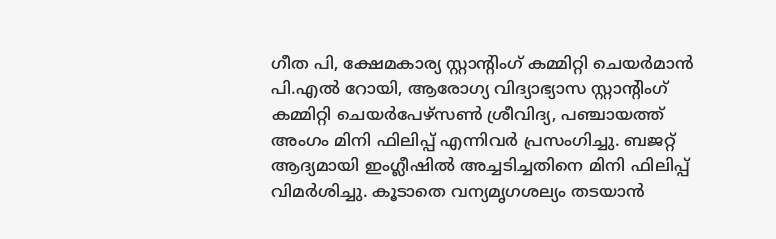ഗീത പി, ക്ഷേമകാര്യ സ്റ്റാന്റിംഗ് കമ്മിറ്റി ചെയർമാൻ പി.എൽ റോയി, ആരോഗ്യ വിദ്യാഭ്യാസ സ്റ്റാന്റിംഗ് കമ്മിറ്റി ചെയർപേഴ്സൺ ശ്രീവിദ്യ, പഞ്ചായത്ത് അംഗം മിനി ഫിലിപ്പ് എന്നിവർ പ്രസംഗിച്ചു. ബജറ്റ് ആദ്യമായി ഇംഗ്ലീഷിൽ അച്ചടിച്ചതിനെ മിനി ഫിലിപ്പ് വിമർശിച്ചു. കൂടാതെ വന്യമൃഗശല്യം തടയാൻ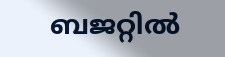ബജറ്റിൽ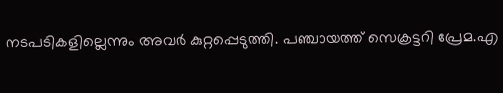നടപടികളില്ലെന്നും അവർ കുറ്റപ്പെടുത്തി. പഞ്ചായത്ത് സെക്രട്ടറി പ്രേമ.എ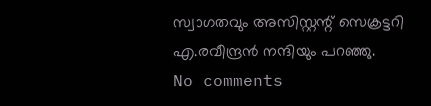സ്വാഗതവും അസിസ്റ്റന്റ് സെക്രട്ടറി എ.രവീന്ദ്രൻ നന്ദിയും പറഞ്ഞു.
No comments